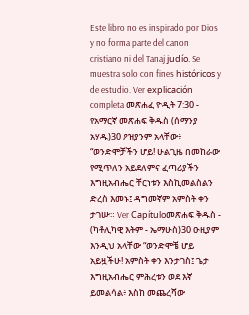Este libro no es inspirado por Dios y no forma parte del canon cristiano ni del Tanaj judío. Se muestra solo con fines históricos y de estudio. Ver explicación completa መጽሐፈ ዮዲት 7:30 - የአማርኛ መጽሐፍ ቅዱስ (ሰማንያ አሃዱ)30 ዖዝያንም አላቸው፥ “ወንድሞቻችን ሆይ! ሁልጊዜ በመከራው የሚጥለን አይደለምና ፈጣሪያችን እግዚአብሔር ቸርነቱን እስኪመልስልን ድረስ እመኑ፤ ዳግመኛም አምስት ቀን ታገሡ። Ver Capítuloመጽሐፍ ቅዱስ - (ካቶሊካዊ እትም - ኤማሁስ)30 ዑዚያም እንዲህ አላቸው “ወንድሞቼ ሆይ አይዟችሁ! አምስት ቀን እንታገስ፤ ጌታ እግዚአብሔር ምሕረቱን ወደ እኛ ይመልሳል፥ እስከ መጨረሻው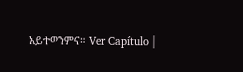አይተወንምና። Ver Capítulo |